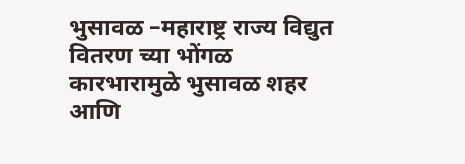भुसावळ –महाराष्ट्र राज्य विद्युत वितरण च्या भोंगळ कारभारामुळे भुसावळ शहर आणि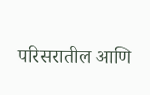परिसरातील आणि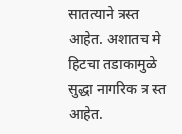सातत्याने त्रस्त आहेत. अशातच मे हिटचा तडाकामुळे सुद्धा नागरिक त्र स्त आहेत.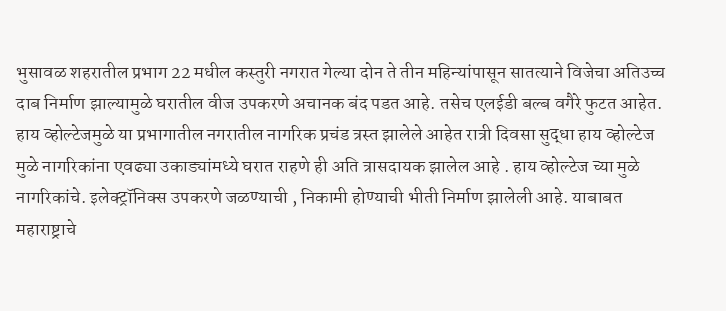भुसावळ शहरातील प्रभाग 22 मधील कस्तुरी नगरात गेल्या दोन ते तीन महिन्यांपासून सातत्याने विजेचा अतिउच्च दाब निर्माण झाल्यामुळे घरातील वीज उपकरणे अचानक बंद पडत आहे. तसेच एलईडी बल्ब वगैरे फुटत आहेत. हाय व्होल्टेजमुळे या प्रभागातील नगरातील नागरिक प्रचंड त्रस्त झालेले आहेत रात्री दिवसा सुद्धा हाय व्होल्टेज मुळे नागरिकांना एवढ्या उकाड्यांमध्ये घरात राहणे ही अति त्रासदायक झालेल आहे . हाय व्होल्टेज च्या मुळे नागरिकांचे. इलेक्ट्रॉनिक्स उपकरणे जळण्याची , निकामी होण्याची भीती निर्माण झालेली आहे. याबाबत महाराष्ट्राचे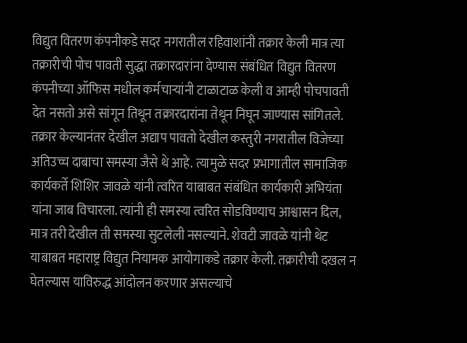विद्युत वितरण कंपनीकडे सदर नगरातील रहिवाशांनी तक्रार केली मात्र त्या तक्रारीची पोच पावती सुद्धा तक्रारदारांना देण्यास संबंधित विद्युत वितरण कंपनीच्या ऑफिस मधील कर्मचाऱ्यांनी टाळाटाळ केली व आम्ही पोचपावती देत नसतो असे सांगून तिथून तक्रारदारांना तेथून निघून जाण्यास सांगितले. तक्रार केल्यानंतर देखील अद्याप पावतो देखील कस्तुरी नगरातील विजेच्या अतिउच्च दाबाचा समस्या जैसे थे आहे. त्यामुळे सदर प्रभागातील सामाजिक कार्यकर्ते शिशिर जावळे यांनी त्वरित याबाबत संबंधित कार्यकारी अभियंता यांना जाब विचारला. त्यांनी ही समस्या त्वरित सोडविण्याच आश्वासन दिल, मात्र तरी देखील ती समस्या सुटलेली नसल्याने. शेवटी जावळे यांनी थेट याबाबत महाराष्ट्र विद्युत नियामक आयोगाकडे तक्रार केली. तक्रारीची दखल न घेतल्यास याविरुद्ध आंदोलन करणार असल्याचे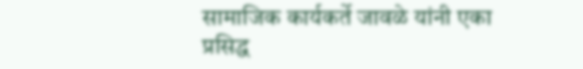सामाजिक कार्यकर्ते जावळे यांनी एका प्रसिद्ध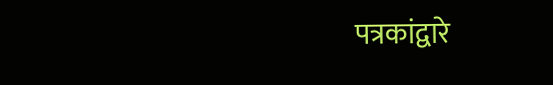पत्रकांद्वारे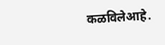कळविलेआहे.